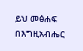ይህ መፅሐፍ በእግዚአብሔር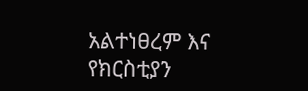አልተነፀረም እና የክርስቲያን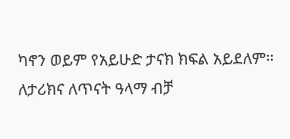ካኖን ወይም የአይሁድ ታናክ ክፍል አይደለም። ለታሪክና ለጥናት ዓላማ ብቻ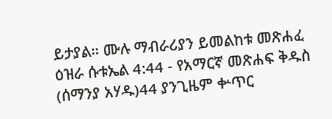ይታያል። ሙሉ ማብራሪያን ይመልከቱ መጽሐፈ ዕዝራ ሱቱኤል 4:44 - የአማርኛ መጽሐፍ ቅዱስ (ሰማንያ አሃዱ)44 ያንጊዜም ቍጥር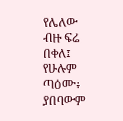የሌለው ብዙ ፍሬ በቀለ፤ የሁሉም ጣዕሙ፥ ያበባውም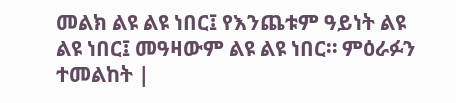መልክ ልዩ ልዩ ነበር፤ የእንጨቱም ዓይነት ልዩ ልዩ ነበር፤ መዓዛውም ልዩ ልዩ ነበር። ምዕራፉን ተመልከት |